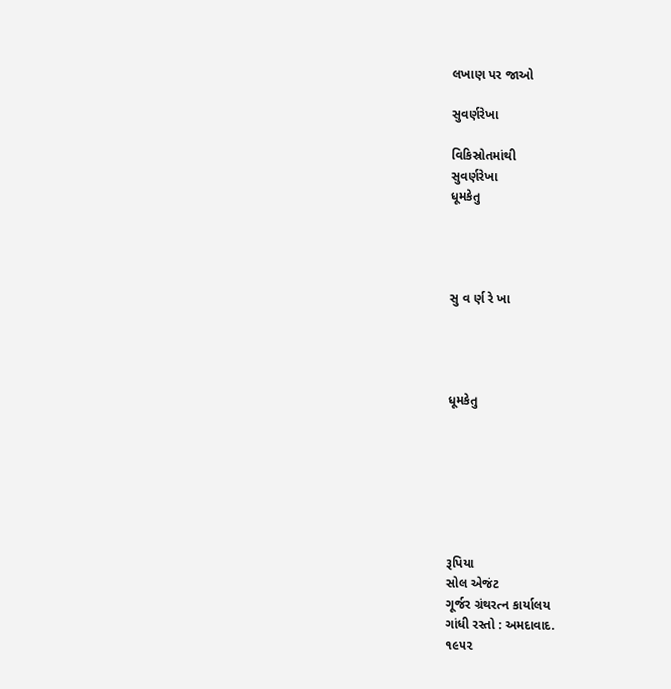લખાણ પર જાઓ

સુવર્ણરેખા

વિકિસ્રોતમાંથી
સુવર્ણરેખા
ધૂમકેતુ




સુ વ ર્ણ રે ખા




ધૂમકેતુ







રૂપિયા
સોલ એજંટ
ગૂર્જર ગ્રંથરત્ન કાર્યાલય
ગાંધી રસ્તો : અમદાવાદ.
૧૯૫૨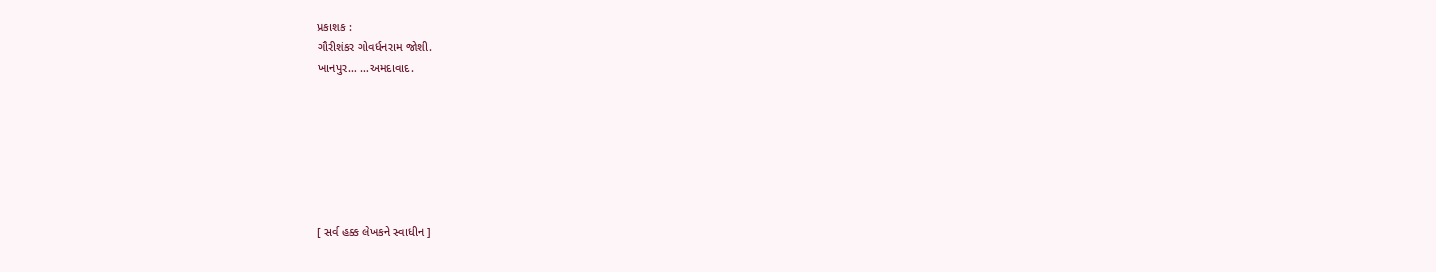પ્રકાશક :
ગૌરીશંકર ગોવર્ધનરામ જોશી.
ખાનપુર… …અમદાવાદ.







[ સર્વ હક્ક લેખકને સ્વાધીન ]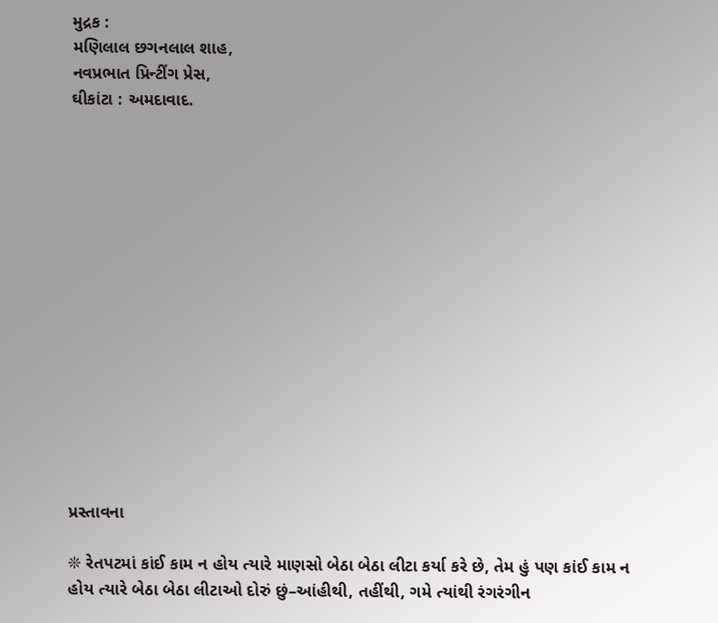મુદ્રક :
મણિલાલ છગનલાલ શાહ,
નવપ્રભાત પ્રિન્ટીંગ પ્રેસ,
ઘીકાંટા : અમદાવાદ.















પ્રસ્તાવના

❊ રેતપટમાં કાંઈ કામ ન હોય ત્યારે માણસો બેઠા બેઠા લીટા કર્યા કરે છે, તેમ હું પણ કાંઈ કામ ન હોય ત્યારે બેઠા બેઠા લીટાઓ દોરું છું–આંહીથી, તહીંથી, ગમે ત્યાંથી રંગરંગીન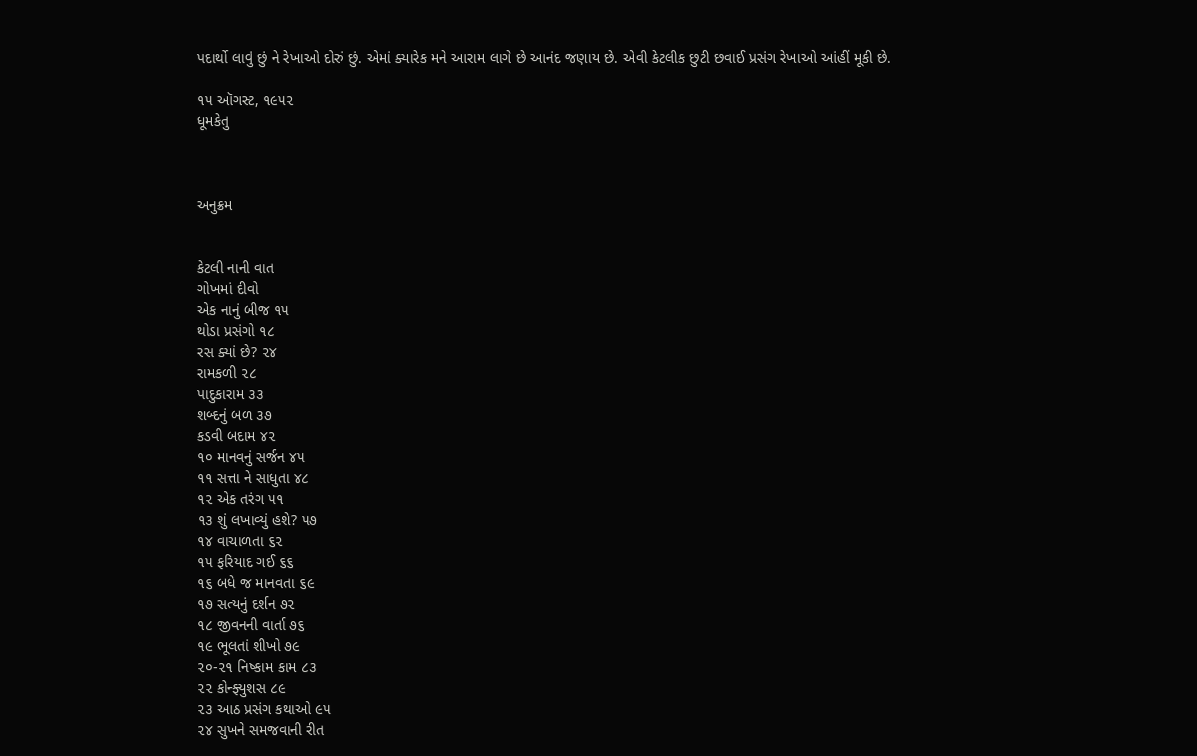પદાર્થો લાવું છું ને રેખાઓ દોરું છું. એમાં ક્યારેક મને આરામ લાગે છે આનંદ જણાય છે. એવી કેટલીક છુટી છવાઈ પ્રસંગ રેખાઓ આંહીં મૂકી છે.

૧૫ ઑગસ્ટ, ૧૯૫૨
ધૂમકેતુ



અનુક્રમ


કેટલી નાની વાત
ગોખમાં દીવો
એક નાનું બીજ ૧૫
થોડા પ્રસંગો ૧૮
રસ ક્યાં છે? ૨૪
રામકળી ૨૮
પાદુકારામ ૩૩
શબ્દનું બળ ૩૭
કડવી બદામ ૪૨
૧૦ માનવનું સર્જન ૪૫
૧૧ સત્તા ને સાધુતા ૪૮
૧૨ એક તરંગ ૫૧
૧૩ શું લખાવ્યું હશે? ૫૭
૧૪ વાચાળતા ૬૨
૧૫ ફરિયાદ ગઈ ૬૬
૧૬ બધે જ માનવતા ૬૯
૧૭ સત્યનું દર્શન ૭૨
૧૮ જીવનની વાર્તા ૭૬
૧૯ ભૂલતાં શીખો ૭૯
૨૦-૨૧ નિષ્કામ કામ ૮૩
૨૨ કોન્ફ્યુશસ ૮૯
૨૩ આઠ પ્રસંગ કથાઓ ૯૫
૨૪ સુખને સમજવાની રીત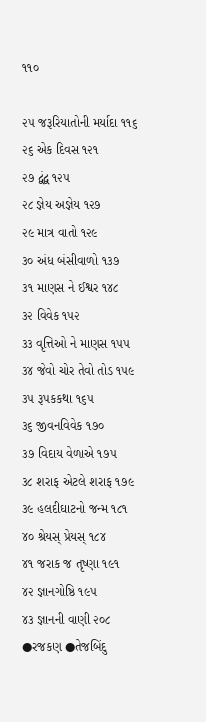૧૧૦

૨૫ જરૂરિયાતોની મર્યાદા ૧૧૬
૨૬ એક દિવસ ૧૨૧
૨૭ દ્વંદ્વ ૧૨૫
૨૮ જ્ઞેય અજ્ઞેય ૧૨૭
૨૯ માત્ર વાતો ૧૨૯
૩૦ અંધ બંસીવાળો ૧૩૭
૩૧ માણસ ને ઈશ્વર ૧૪૮
૩૨ વિવેક ૧૫૨
૩૩ વૃત્તિઓ ને માણસ ૧૫૫
૩૪ જેવો ચોર તેવો તોડ ૧૫૯
૩૫ રૂપકકથા ૧૬૫
૩૬ જીવનવિવેક ૧૭૦
૩૭ વિદાય વેળાએ ૧૭૫
૩૮ શરાફ એટલે શરાફ ૧૭૯
૩૯ હલદીઘાટનો જન્મ ૧૮૧
૪૦ શ્રેયસ્ પ્રેયસ્ ૧૮૪
૪૧ જરાક જ તૃષ્ણા ૧૯૧
૪૨ જ્ઞાનગોષ્ઠિ ૧૯૫
૪૩ જ્ઞાનની વાણી ૨૦૮
●રજકણ ●તેજબિંદુ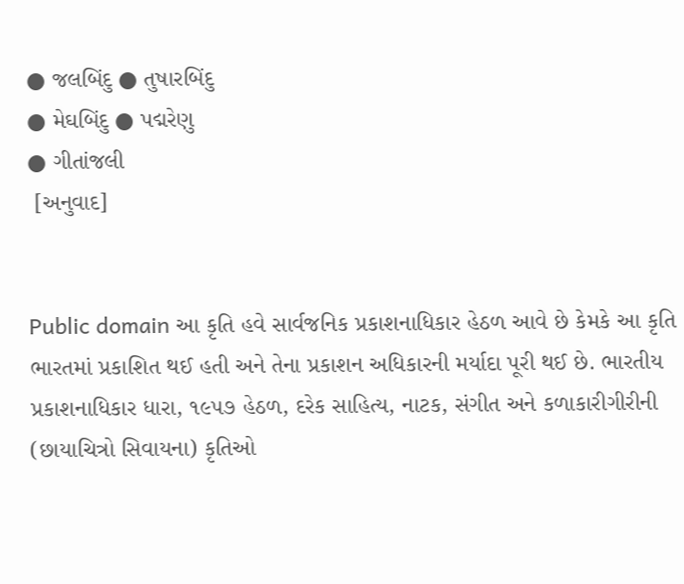● જલબિંદુ ● તુષારબિંદુ
● મેઘબિંદુ ● પદ્મરેણુ
● ગીતાંજલી
 [અનુવાદ]


Public domain આ કૃતિ હવે સાર્વજનિક પ્રકાશનાધિકાર હેઠળ આવે છે કેમકે આ કૃતિ ભારતમાં પ્રકાશિત થઈ હતી અને તેના પ્રકાશન અધિકારની મર્યાદા પૂરી થઈ છે. ભારતીય પ્રકાશનાધિકાર ધારા, ૧૯૫૭ હેઠળ, દરેક સાહિત્ય, નાટક, સંગીત અને કળાકારીગીરીની (છાયાચિત્રો સિવાયના) કૃતિઓ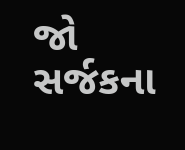જો સર્જકના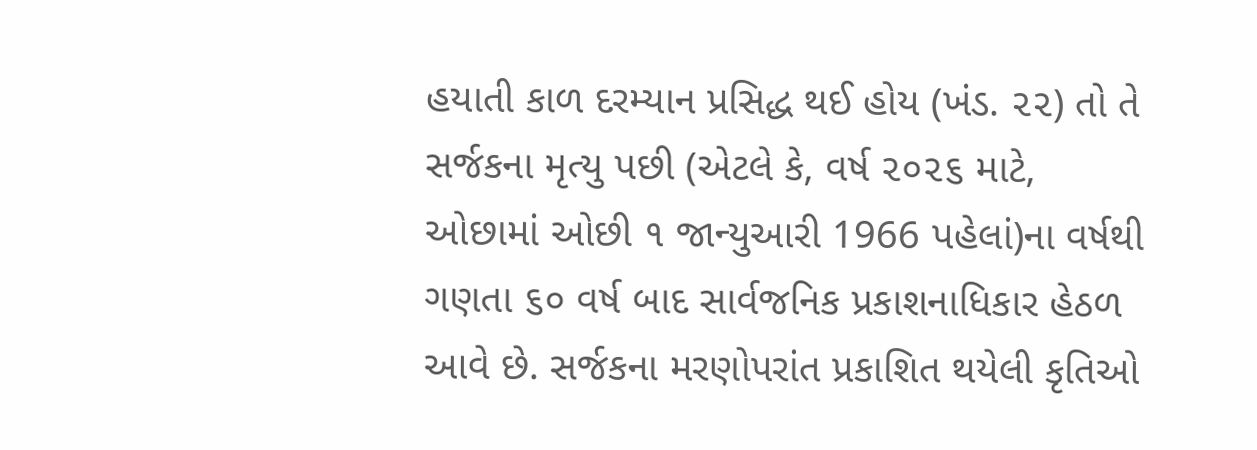હયાતી કાળ દરમ્યાન પ્રસિદ્ધ થઈ હોય (ખંડ. ૨૨) તો તે સર્જકના મૃત્યુ પછી (એટલે કે, વર્ષ ૨૦૨૬ માટે, ઓછામાં ઓછી ૧ જાન્યુઆરી 1966 પહેલાં)ના વર્ષથી ગણતા ૬૦ વર્ષ બાદ સાર્વજનિક પ્રકાશનાધિકાર હેઠળ આવે છે. સર્જકના મરણોપરાંત પ્રકાશિત થયેલી કૃતિઓ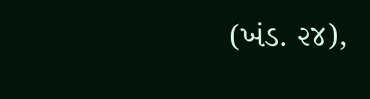(ખંડ. ૨૪),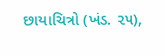છાયાચિત્રો (ખંડ. ૨૫),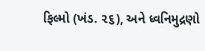ફિલ્મો (ખંડ. ૨૬), અને ધ્વનિમુદ્રણો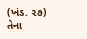(ખંડ. ૨૭) તેના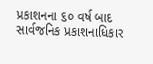પ્રકાશનના ૬૦ વર્ષ બાદ સાર્વજનિક પ્રકાશનાધિકાર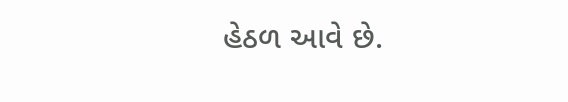હેઠળ આવે છે.